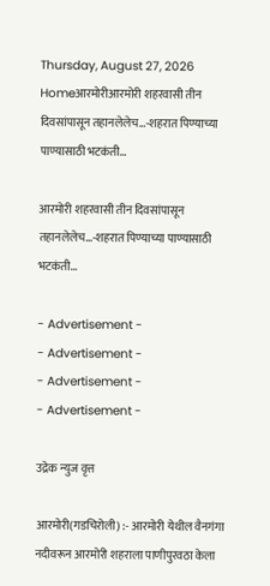Thursday, August 27, 2026
Homeआरमोरीआरमोरी शहरवासी तीन दिवसांपासून तहानलेलेच…-शहरात पिण्याच्या पाण्यासाठी भटकंती…

आरमोरी शहरवासी तीन दिवसांपासून तहानलेलेच…-शहरात पिण्याच्या पाण्यासाठी भटकंती…

- Advertisement -
- Advertisement -
- Advertisement -
- Advertisement -

उद्रेक न्युज वृत्त

आरमोरी(गडचिरोली) :- आरमोरी येथील वैनगंगा नदीवरून आरमोरी शहराला पाणीपुरवठा केला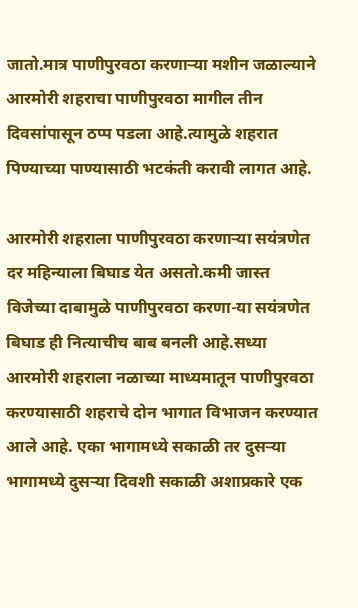जातो.मात्र पाणीपुरवठा करणाऱ्या मशीन जळाल्याने आरमोरी शहराचा पाणीपुरवठा मागील तीन दिवसांपासून ठप्प पडला आहे.त्यामुळे शहरात पिण्याच्या पाण्यासाठी भटकंती करावी लागत आहे.

आरमोरी शहराला पाणीपुरवठा करणाऱ्या सयंत्रणेत दर महिन्याला बिघाड येत असतो.कमी जास्त विजेच्या दाबामुळे पाणीपुरवठा करणा-या सयंत्रणेत बिघाड ही नित्याचीच बाब बनली आहे.सध्या आरमोरी शहराला नळाच्या माध्यमातून पाणीपुरवठा करण्यासाठी शहराचे दोन भागात विभाजन करण्यात आले आहे. एका भागामध्ये सकाळी तर दुसऱ्या भागामध्ये दुसऱ्या दिवशी सकाळी अशाप्रकारे एक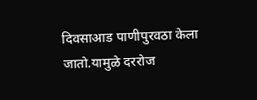दिवसाआड पाणीपुरवठा केला जातो.यामुळे दररोज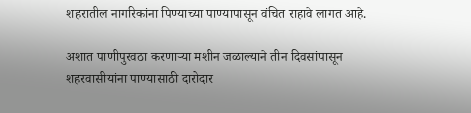शहरातील नागरिकांना पिण्याच्या पाण्यापासून वंचित राहावे लागत आहे.

अशात पाणीपुरवठा करणाऱ्या मशीन जळाल्याने तीन दिवसांपासून शहरवासीयांना पाण्यासाठी दारोदार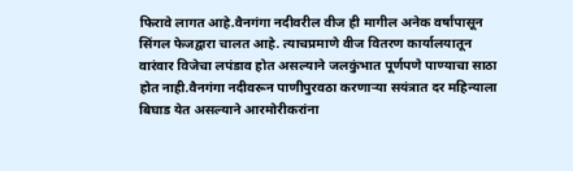फिरावे लागत आहे.वैनगंगा नदीवरील वीज ही मागील अनेक वर्षांपासून सिंगल फेजद्वारा चालत आहे. त्याचप्रमाणे वीज वितरण कार्यालयातून वारंवार विजेचा लपंडाव होत असल्याने जलकुंभात पूर्णपणे पाण्याचा साठा होत नाही.वैनगंगा नदीवरून पाणीपुरवठा करणाऱ्या सयंत्रात दर महिन्याला बिघाड येत असल्याने आरमोरीकरांना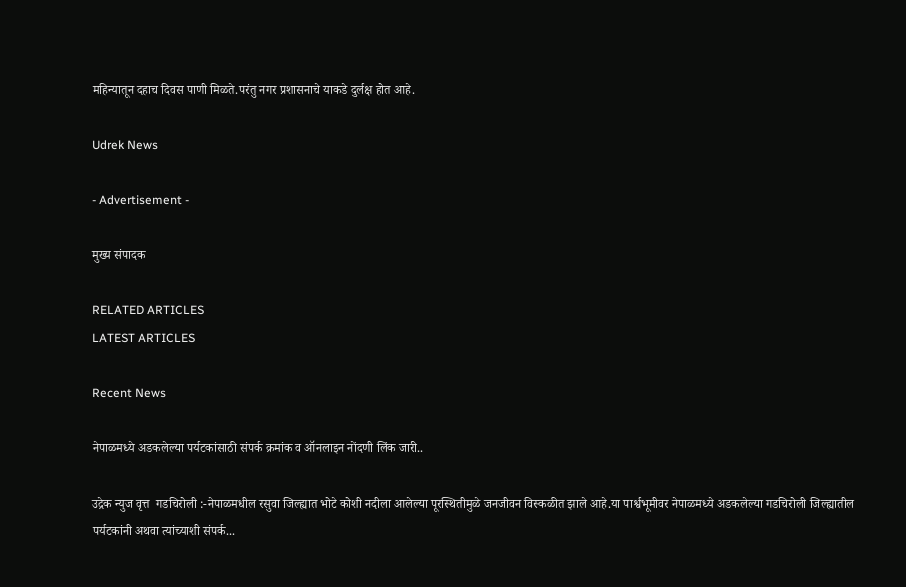महिन्यातून दहाच दिवस पाणी मिळते.परंतु नगर प्रशासनाचे याकडे दुर्लक्ष होत आहे.

Udrek News

- Advertisement -

मुख्य संपादक

RELATED ARTICLES
LATEST ARTICLES

Recent News

नेपाळमध्ये अडकलेल्या पर्यटकांसाठी संपर्क क्रमांक व ऑनलाइन नोंदणी लिंक जारी..

उद्रेक न्युज वृत्त  गडचिरोली :-नेपाळमधील रसुवा जिल्ह्यात भोटे कोशी नदीला आलेल्या पूरस्थितीमुळे जनजीवन विस्कळीत झाले आहे.या पार्श्वभूमीवर नेपाळमध्ये अडकलेल्या गडचिरोली जिल्ह्यातील पर्यटकांनी अथवा त्यांच्याशी संपर्क...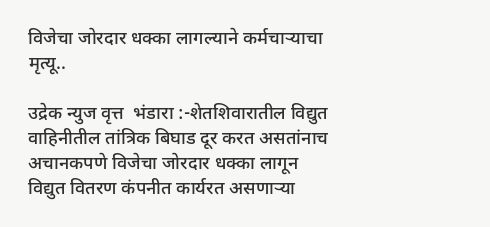विजेचा जोरदार धक्का लागल्याने कर्मचाऱ्याचा मृत्यू..

उद्रेक न्युज वृत्त  भंडारा :-शेतशिवारातील विद्युत वाहिनीतील तांत्रिक बिघाड दूर करत असतांनाच अचानकपणे विजेचा जोरदार धक्का लागून विद्युत वितरण कंपनीत कार्यरत असणाऱ्या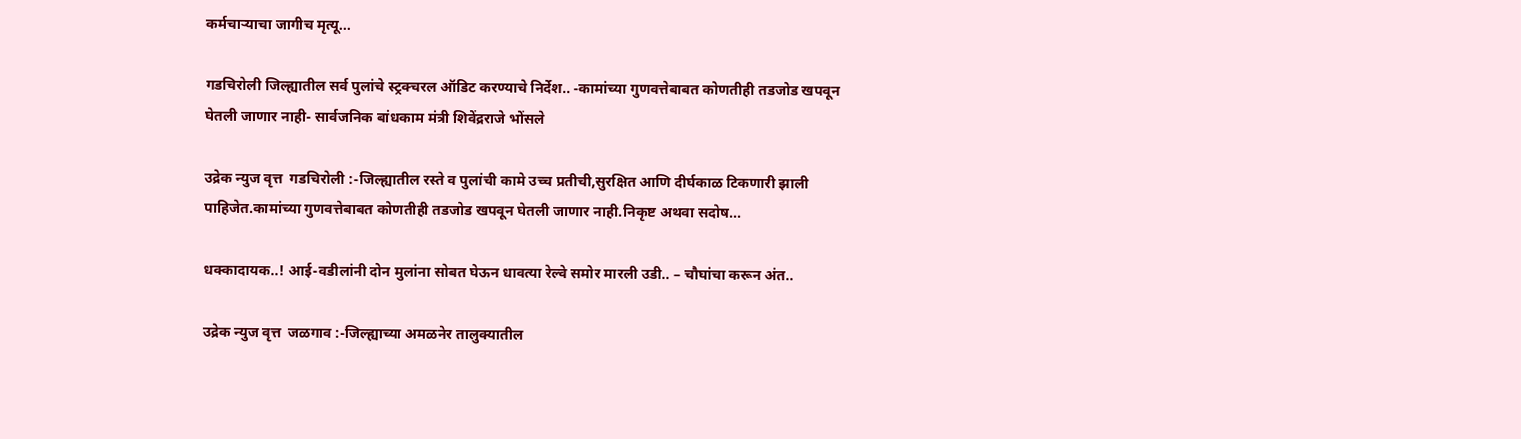कर्मचाऱ्याचा जागीच मृत्यू...

गडचिरोली जिल्ह्यातील सर्व पुलांचे स्ट्रक्चरल ऑडिट करण्याचे निर्देश.. -कामांच्या गुणवत्तेबाबत कोणतीही तडजोड खपवून घेतली जाणार नाही- सार्वजनिक बांधकाम मंत्री शिवेंद्रराजे भोंसले

उद्रेक न्युज वृत्त  गडचिरोली :-जिल्ह्यातील रस्ते व पुलांची कामे उच्च प्रतीची,सुरक्षित आणि दीर्घकाळ टिकणारी झाली पाहिजेत.कामांच्या गुणवत्तेबाबत कोणतीही तडजोड खपवून घेतली जाणार नाही.निकृष्ट अथवा सदोष...

धक्कादायक..! आई-वडीलांनी दोन मुलांना सोबत घेऊन धावत्या रेल्वे समोर मारली उडी.. – चौघांचा करून अंत..

उद्रेक न्युज वृत्त  जळगाव :-जिल्ह्याच्या अमळनेर तालुक्यातील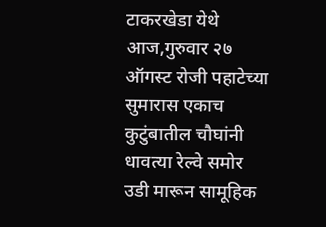टाकरखेडा येथे आज,गुरुवार २७ ऑगस्ट रोजी पहाटेच्या सुमारास एकाच कुटुंबातील चौघांनी धावत्या रेल्वे समोर उडी मारून सामूहिक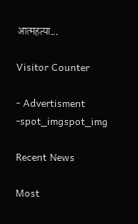आत्महत्या...

Visitor Counter

- Advertisment -spot_imgspot_img

Recent News

Most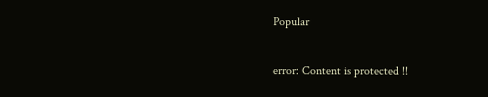Popular

error: Content is protected !!